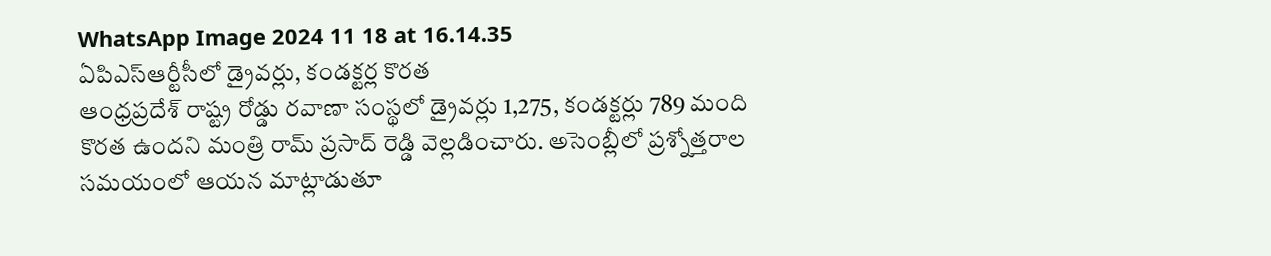WhatsApp Image 2024 11 18 at 16.14.35
ఏపిఎస్ఆర్టీసీలో డ్రైవర్లు, కండక్టర్ల కొరత
ఆంధ్రప్రదేశ్ రాష్ట్ర రోడ్డు రవాణా సంస్థలో డ్రైవర్లు 1,275, కండక్టర్లు 789 మంది కొరత ఉందని మంత్రి రామ్ ప్రసాద్ రెడ్డి వెల్లడించారు. అసెంబ్లీలో ప్రశ్నోత్తరాల సమయంలో ఆయన మాట్లాడుతూ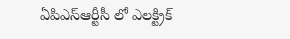ఏపిఎస్ఆర్టీసీ లో ఎలక్ట్రిక్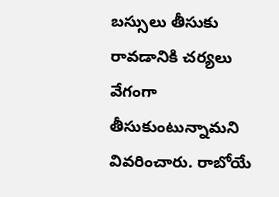బస్సులు తీసుకు రావడానికి చర్యలు వేగంగా తీసుకుంటున్నామని వివరించారు. రాబోయే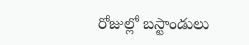రోజుల్లో బస్టాండులు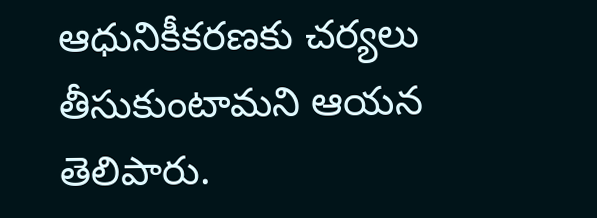ఆధునికీకరణకు చర్యలు తీసుకుంటామని ఆయన తెలిపారు.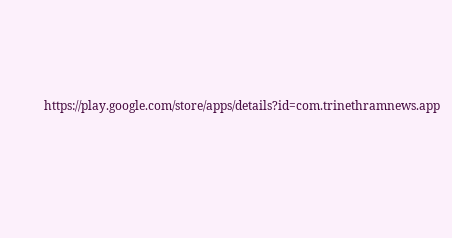https://play.google.com/store/apps/details?id=com.trinethramnews.app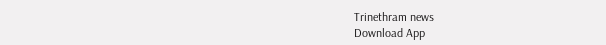Trinethram news
Download App